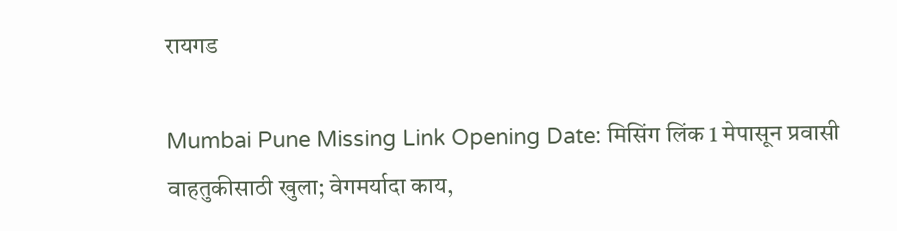रायगड

Mumbai Pune Missing Link Opening Date: मिसिंग लिंक 1 मेपासून प्रवासी वाहतुकीसाठी खुला; वेगमर्यादा काय,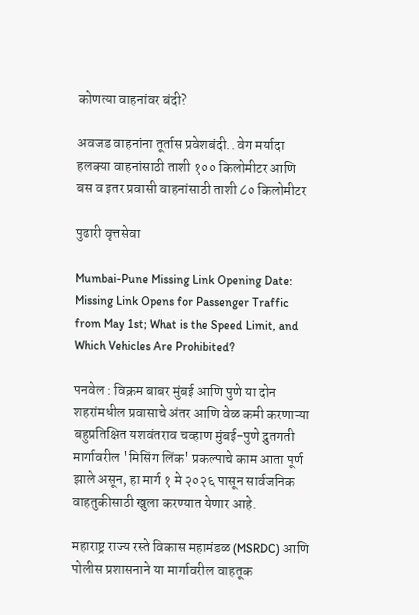कोणत्या वाहनांवर बंदी?

अवजड वाहनांना तूर्तास प्रवेशबंदी.. वेग मर्यादा हलक्या वाहनांसाठी ताशी १०० किलोमीटर आणि बस व इतर प्रवासी वाहनांसाठी ताशी ८० किलोमीटर

पुढारी वृत्तसेवा

Mumbai-Pune Missing Link Opening Date: Missing Link Opens for Passenger Traffic from May 1st; What is the Speed Limit, and Which Vehicles Are Prohibited?

पनवेल : विक्रम बाबर मुंबई आणि पुणे या दोन शहरांमधील प्रवासाचे अंतर आणि वेळ कमी करणाऱ्या बहुप्रतिक्षित यशवंतराव चव्हाण मुंबई-पुणे द्रुतगती मार्गावरील 'मिसिंग लिंक' प्रकल्पाचे काम आता पूर्ण झाले असून, हा मार्ग १ मे २०२६ पासून सार्वजनिक वाहतुकीसाठी खुला करण्यात येणार आहे.

महाराष्ट्र राज्य रस्ते विकास महामंडळ (MSRDC) आणि पोलीस प्रशासनाने या मार्गावरील वाहतूक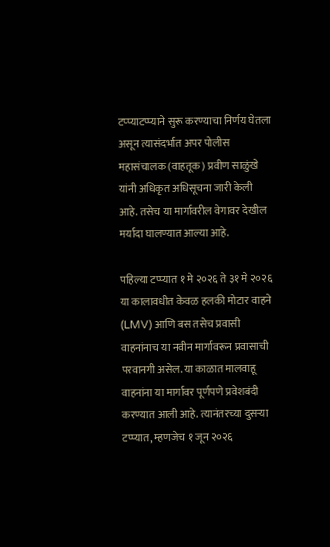टप्प्याटप्प्याने सुरू करण्याचा निर्णय घेतला असून त्यासंदर्भात अपर पोलीस महासंचालक (वाहतूक) प्रवीण साळुंखे यांनी अधिकृत अधिसूचना जारी केली आहे. तसेच या मार्गावरील वेगावर देखील मर्यादा घालण्यात आल्या आहे.

पहिल्या टप्प्यात १ मे २०२६ ते ३१ मे २०२६ या कालावधीत केवळ हलकी मोटार वाहने (LMV) आणि बस तसेच प्रवासी वाहनांनाच या नवीन मार्गावरून प्रवासाची परवानगी असेल. या काळात मालवाहू वाहनांना या मार्गावर पूर्णपणे प्रवेशबंदी करण्यात आली आहे. त्यानंतरच्या दुसऱ्या टप्प्यात, म्हणजेच १ जून २०२६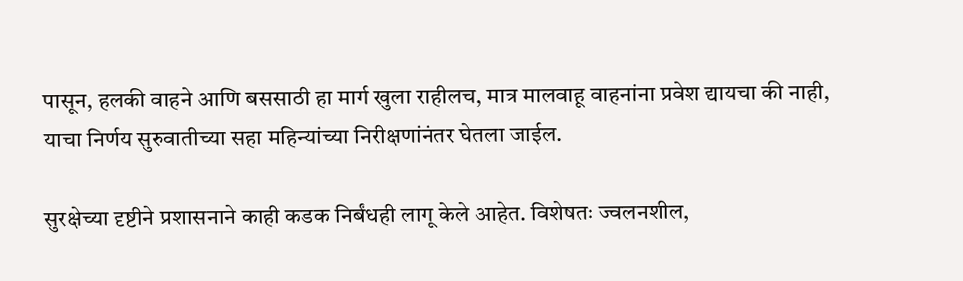पासून, हलकी वाहने आणि बससाठी हा मार्ग खुला राहीलच, मात्र मालवाहू वाहनांना प्रवेश द्यायचा की नाही, याचा निर्णय सुरुवातीच्या सहा महिन्यांच्या निरीक्षणांनंतर घेतला जाईल.

सुरक्षेच्या दृष्टीने प्रशासनाने काही कडक निर्बंधही लागू केले आहेत. विशेषतः ज्वलनशील,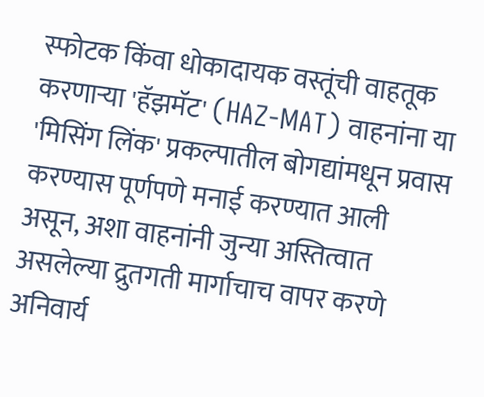स्फोटक किंवा धोकादायक वस्तूंची वाहतूक करणाऱ्या 'हॅझमॅट' (HAZ-MAT) वाहनांना या 'मिसिंग लिंक' प्रकल्पातील बोगद्यांमधून प्रवास करण्यास पूर्णपणे मनाई करण्यात आली असून, अशा वाहनांनी जुन्या अस्तित्वात असलेल्या द्रुतगती मार्गाचाच वापर करणे अनिवार्य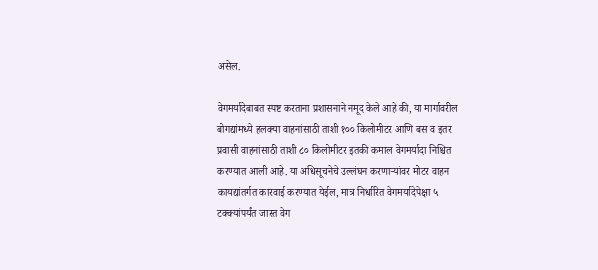असेल.

वेगमर्यादेबाबत स्पष्ट करताना प्रशासनाने नमूद केले आहे की, या मार्गावरील बोगद्यांमध्ये हलक्या वाहनांसाठी ताशी १०० किलोमीटर आणि बस व इतर प्रवासी वाहनांसाठी ताशी ८० किलोमीटर इतकी कमाल वेगमर्यादा निश्चित करण्यात आली आहे. या अधिसूचनेचे उल्लंघन करणाऱ्यांवर मोटर वाहन कायद्यांतर्गत कारवाई करण्यात येईल, मात्र निर्धारित वेगमर्यादेपेक्षा ५ टक्क्यांपर्यंत जास्त वेग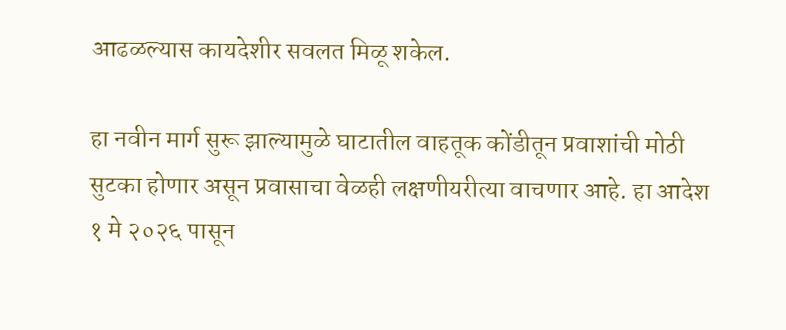आढळल्यास कायदेशीर सवलत मिळू शकेल.

हा नवीन मार्ग सुरू झाल्यामुळे घाटातील वाहतूक कोंडीतून प्रवाशांची मोठी सुटका होणार असून प्रवासाचा वेळही लक्षणीयरीत्या वाचणार आहे. हा आदेश १ मे २०२६ पासून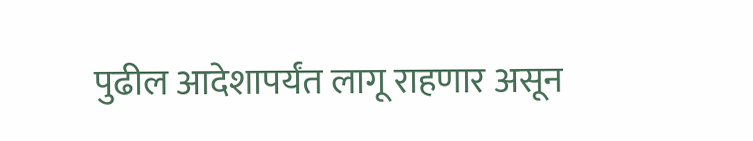पुढील आदेशापर्यंत लागू राहणार असून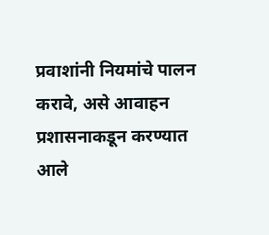प्रवाशांनी नियमांचे पालन करावे, असे आवाहन प्रशासनाकडून करण्यात आले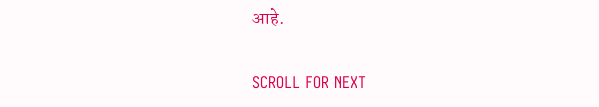आहे.

SCROLL FOR NEXT